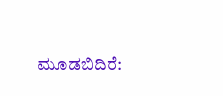ಮೂಡಬಿದಿರೆ: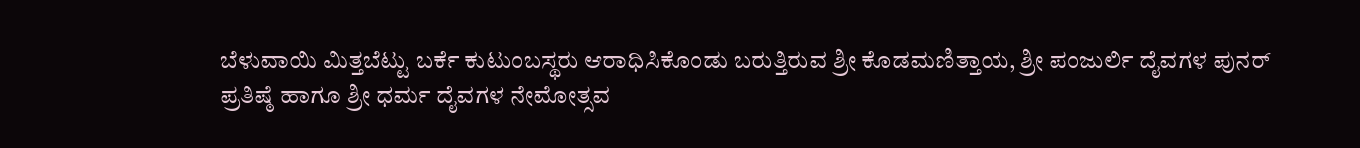ಬೆಳುವಾಯಿ ಮಿತ್ತಬೆಟ್ಟು ಬರ್ಕೆ ಕುಟುಂಬಸ್ಥರು ಆರಾಧಿಸಿಕೊಂಡು ಬರುತ್ತಿರುವ ಶ್ರೀ ಕೊಡಮಣಿತ್ತಾಯ, ಶ್ರೀ ಪಂಜುರ್ಲಿ ದೈವಗಳ ಪುನರ್ ಪ್ರತಿಷ್ಠೆ ಹಾಗೂ ಶ್ರೀ ಧರ್ಮ ದೈವಗಳ ನೇಮೋತ್ಸವ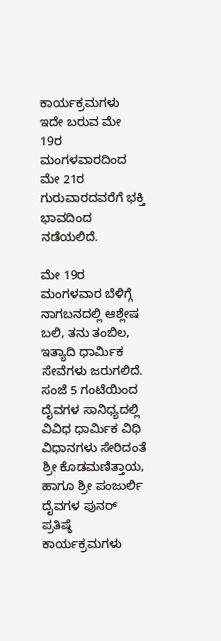ಕಾರ್ಯಕ್ರಮಗಳು ಇದೇ ಬರುವ ಮೇ 19ರ ಮಂಗಳವಾರದಿಂದ ಮೇ 21ರ ಗುರುವಾರದವರೆಗೆ ಭಕ್ತಿ ಭಾವದಿಂದ ನಡೆಯಲಿದೆ.

ಮೇ 19ರ ಮಂಗಳವಾರ ಬೆಳಿಗ್ಗೆ ನಾಗಬನದಲ್ಲಿ ಆಶ್ಲೇಷ ಬಲಿ, ತನು ತಂಬಿಲ, ಇತ್ಯಾದಿ ಧಾರ್ಮಿಕ ಸೇವೆಗಳು ಜರುಗಲಿದೆ.
ಸಂಜೆ 5 ಗಂಟೆಯಿಂದ ದೈವಗಳ ಸಾನಿಧ್ಯದಲ್ಲಿ ವಿವಿಧ ಧಾರ್ಮಿಕ ವಿಧಿ ವಿಧಾನಗಳು ಸೇರಿದಂತೆ ಶ್ರೀ ಕೊಡಮಣಿತ್ತಾಯ, ಹಾಗೂ ಶ್ರೀ ಪಂಜುರ್ಲಿ ದೈವಗಳ ಪುನರ್ ಪ್ರತಿಷ್ಠೆ ಕಾರ್ಯಕ್ರಮಗಳು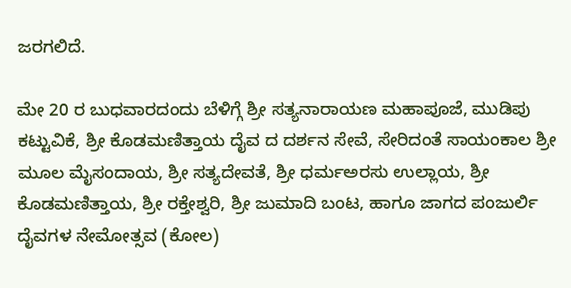ಜರಗಲಿದೆ.

ಮೇ 20 ರ ಬುಧವಾರದಂದು ಬೆಳಿಗ್ಗೆ ಶ್ರೀ ಸತ್ಯನಾರಾಯಣ ಮಹಾಪೂಜೆ, ಮುಡಿಪು ಕಟ್ಟುವಿಕೆ, ಶ್ರೀ ಕೊಡಮಣಿತ್ತಾಯ ದೈವ ದ ದರ್ಶನ ಸೇವೆ, ಸೇರಿದಂತೆ ಸಾಯಂಕಾಲ ಶ್ರೀ ಮೂಲ ಮೈಸಂದಾಯ, ಶ್ರೀ ಸತ್ಯದೇವತೆ, ಶ್ರೀ ಧರ್ಮಅರಸು ಉಲ್ಲಾಯ, ಶ್ರೀ ಕೊಡಮಣಿತ್ತಾಯ, ಶ್ರೀ ರಕ್ತೇಶ್ವರಿ, ಶ್ರೀ ಜುಮಾದಿ ಬಂಟ, ಹಾಗೂ ಜಾಗದ ಪಂಜುರ್ಲಿ ದೈವಗಳ ನೇಮೋತ್ಸವ (ಕೋಲ)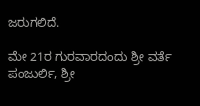ಜರುಗಲಿದೆ.

ಮೇ 21ರ ಗುರವಾರದಂದು ಶ್ರೀ ವರ್ತೆ ಪಂಜುರ್ಲಿ, ಶ್ರೀ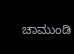ಚಾಮುಂಡಿ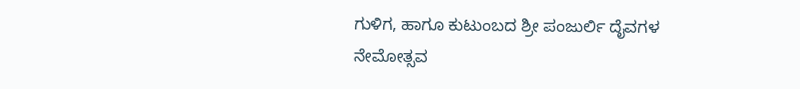ಗುಳಿಗ, ಹಾಗೂ ಕುಟುಂಬದ ಶ್ರೀ ಪಂಜುರ್ಲಿ ದೈವಗಳ ನೇಮೋತ್ಸವ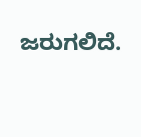ಜರುಗಲಿದೆ.